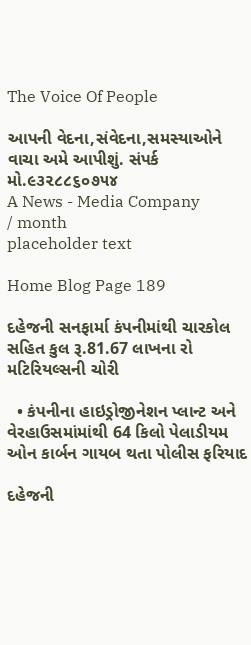The Voice Of People

આપની વેદના,સંવેદના,સમસ્યાઓને વાચા અમે આપીશું. સંપર્ક મો.૯૩૨૮૮૬૦૭૫૪
A News - Media Company
/ month
placeholder text

Home Blog Page 189

દહેજની સનફાર્મા કંપનીમાંથી ચારકોલ સહિત કુલ રૂ.81.67 લાખના રો મટિરિયલ્સની ચોરી

  • કંપનીના હાઇડ્રોજીનેશન પ્લાન્ટ અને વેરહાઉસમાંમાંથી 64 કિલો પેલાડીયમ ઓન કાર્બન ગાયબ થતા પોલીસ ફરિયાદ

દહેજની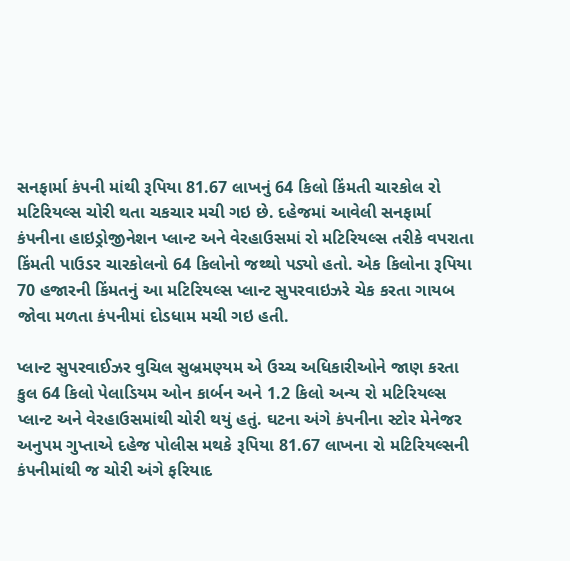સનફાર્મા કંપની માંથી રૂપિયા 81.67 લાખનું 64 કિલો કિંમતી ચારકોલ રો મટિરિયલ્સ ચોરી થતા ચકચાર મચી ગઇ છે. દહેજમાં આવેલી સનફાર્મા કંપનીના હાઇડ્રોજીનેશન પ્લાન્ટ અને વેરહાઉસમાં રો મટિરિયલ્સ તરીકે વપરાતા કિંમતી પાઉડર ચારકોલનો 64 કિલોનો જથ્થો પડ્યો હતો. એક કિલોના રૂપિયા 70 હજારની કિંમતનું આ મટિરિયલ્સ પ્લાન્ટ સુપરવાઇઝરે ચેક કરતા ગાયબ જોવા મળતા કંપનીમાં દોડધામ મચી ગઇ હતી.

પ્લાન્ટ સુપરવાઈઝર વુચિલ સુબ્રમણ્યમ એ ઉચ્ચ અધિકારીઓને જાણ કરતા કુલ 64 કિલો પેલાડિયમ ઓન કાર્બન અને 1.2 કિલો અન્ય રો મટિરિયલ્સ પ્લાન્ટ અને વેરહાઉસમાંથી ચોરી થયું હતું. ઘટના અંગે કંપનીના સ્ટોર મેનેજર અનુપમ ગુપ્તાએ દહેજ પોલીસ મથકે રૂપિયા 81.67 લાખના રો મટિરિયલ્સની કંપનીમાંથી જ ચોરી અંગે ફરિયાદ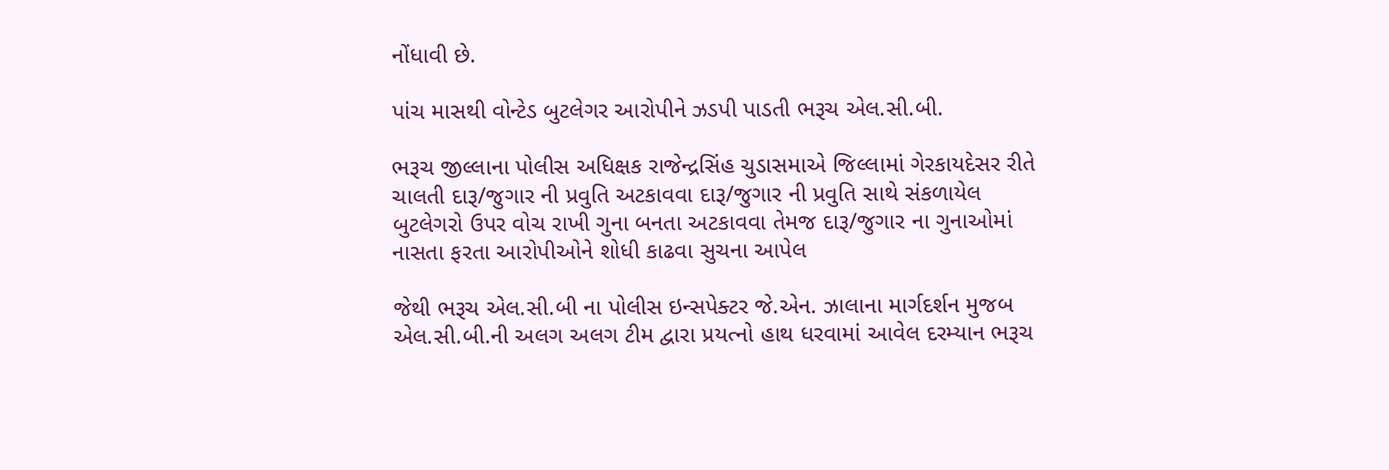નોંધાવી છે.

પાંચ માસથી વોન્ટેડ બુટલેગર આરોપીને ઝડપી પાડતી ભરૂચ એલ.સી.બી.

ભરૂચ જીલ્લાના પોલીસ અધિક્ષક રાજેન્દ્રસિંહ ચુડાસમાએ જિલ્લામાં ગેરકાયદેસર રીતે ચાલતી દારૂ/જુગાર ની પ્રવુતિ અટકાવવા દારૂ/જુગાર ની પ્રવુતિ સાથે સંકળાયેલ બુટલેગરો ઉપર વોચ રાખી ગુના બનતા અટકાવવા તેમજ દારૂ/જુગાર ના ગુનાઓમાં નાસતા ફરતા આરોપીઓને શોધી કાઢવા સુચના આપેલ

જેથી ભરૂચ એલ.સી.બી ના પોલીસ ઇન્સપેક્ટર જે.એન. ઝાલાના માર્ગદર્શન મુજબ એલ.સી.બી.ની અલગ અલગ ટીમ દ્વારા પ્રયત્નો હાથ ધરવામાં આવેલ દરમ્યાન ભરૂચ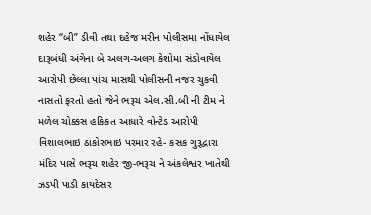શહેર “બી” ડીવી તથા દહેજ મરીન પોલીસમા નોંધાયેલ દારૂબંધી અંગેના બે અલગ-અલગ કેશોમા સંડોવાયેલ આરોપી છેલ્લા પાંચ માસથી પોલીસની નજર ચુકવી નાસતો ફરતો હતો જેને ભરૂચ એલ.સી.બી ની ટીમ ને મળેલ ચોક્કસ હકિકત આધારે વોન્ટેડ આરોપી વિશાલભાઇ ઠાકોરભાઇ પરમાર રહે- કસક ગુરૂદ્વારા મંદિર પાસે ભરૂચ શહેર જી-ભરૂચ ને અંકલેશ્વર ખાતેથી ઝડપી પાડી કાયદેસર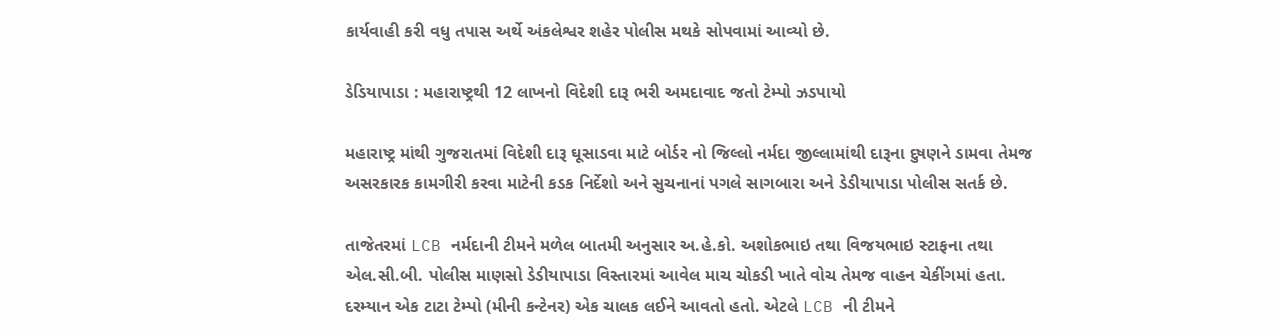કાર્યવાહી કરી વધુ તપાસ અર્થે અંકલેશ્વર શહેર પોલીસ મથકે સોપવામાં આવ્યો છે.

ડેડિયાપાડા : મહારાષ્ટ્રથી 12 લાખનો વિદેશી દારૂ ભરી અમદાવાદ જતો ટેમ્પો ઝડપાયો

મહારાષ્ટ્ર માંથી ગુજરાતમાં વિદેશી દારૂ ઘૂસાડવા માટે બોર્ડર નો જિલ્લો નર્મદા જીલ્લામાંથી દારૂના દુષણને ડામવા તેમજ અસરકારક કામગીરી કરવા માટેની કડક નિર્દેશો અને સુચનાનાં પગલે સાગબારા અને ડેડીયાપાડા પોલીસ સતર્ક છે.

તાજેતરમાં LCB નર્મદાની ટીમને મળેલ બાતમી અનુસાર અ.હે.કો. અશોકભાઇ તથા વિજયભાઇ સ્ટાફના તથા એલ.સી.બી. પોલીસ માણસો ડેડીયાપાડા વિસ્તારમાં આવેલ માચ ચોકડી ખાતે વોચ તેમજ વાહન ચેકીંગમાં હતા. દરમ્યાન એક ટાટા ટેમ્પો (મીની કન્ટેનર) એક ચાલક લઈને આવતો હતો. એટલે LCB ની ટીમને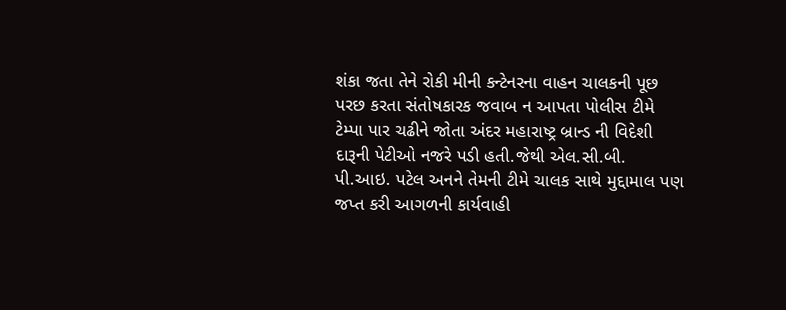શંકા જતા તેને રોકી મીની કન્ટેનરના વાહન ચાલકની પૂછ પરછ કરતા સંતોષકારક જવાબ ન આપતા પોલીસ ટીમે ટેમ્પા પાર ચઢીને જોતા અંદર મહારાષ્ટ્ર બ્રાન્ડ ની વિદેશી દારૂની પેટીઓ નજરે પડી હતી.જેથી એલ.સી.બી. પી.આઇ. પટેલ અનને તેમની ટીમે ચાલક સાથે મુદ્દામાલ પણ જપ્ત કરી આગળની કાર્યવાહી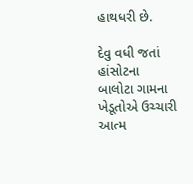હાથધરી છે.

દેવુ વધી જતાં હાંસોટના બાલોટા ગામના ખેડૂતોએ ઉચ્ચારી આત્મ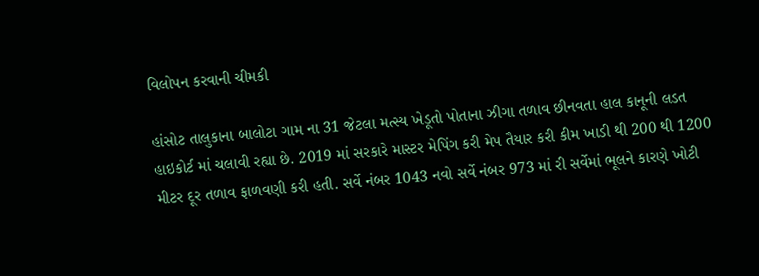વિલોપન કરવાની ચીમકી

હાંસોટ તાલુકાના બાલોટા ગામ ના 31 જેટલા મત્સ્ય ખેડૂતો પોતાના ઝીગા તળાવ છીનવતા હાલ કાનૂની લડત હાઇકોર્ટ માં ચલાવી રહ્યા છે. 2019 માં સરકારે માસ્ટર મેપિંગ કરી મેપ તૈયાર કરી કીમ ખાડી થી 200 થી 1200 મીટર દૂર તળાવ ફાળવણી કરી હતી. સર્વે નંબર 1043 નવો સર્વે નંબર 973 માં રી સર્વેમાં ભૂલને કારણે ખોટી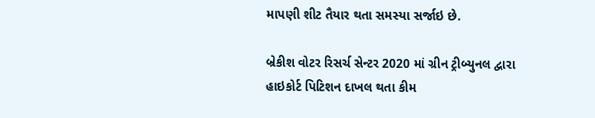માપણી શીટ તૈયાર થતા સમસ્યા સર્જાઇ છે.

બ્રેકીશ વોટર રિસર્ચ સેન્ટર 2020 માં ગ્રીન ટ્રીબ્યુનલ દ્વારા હાઇકોર્ટ પિટિશન દાખલ થતા કીમ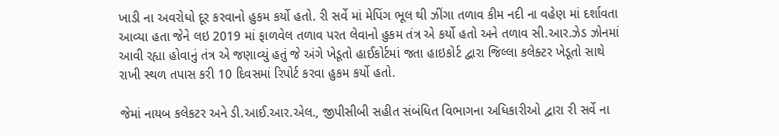ખાડી ના અવરોધો દૂર કરવાનો હુકમ કર્યો હતો. રી સર્વે માં મેપિંગ ભૂલ થી ઝીંગા તળાવ કીમ નદી ના વહેણ માં દર્શાવતા આવ્યા હતા જેને લઇ 2019 માં ફાળવેલ તળાવ પરત લેવાનો હુકમ તંત્ર એ કર્યો હતો અને તળાવ સી.આર.ઝેડ ઝોનમાં આવી રહ્યા હોવાનું તંત્ર એ જણાવ્યું હતું જે અંગે ખેડૂતો હાઈકોર્ટમાં જતા હાઇકોર્ટ દ્વારા જિલ્લા કલેક્ટર ખેડૂતો સાથે રાખી સ્થળ તપાસ કરી 10 દિવસમાં રિપોર્ટ કરવા હુકમ કર્યો હતો.

જેમાં નાયબ કલેકટર અને ડી.આઈ.આર.એલ., જીપીસીબી સહીત સંબંધિત વિભાગના અધિકારીઓ દ્વારા રી સર્વે ના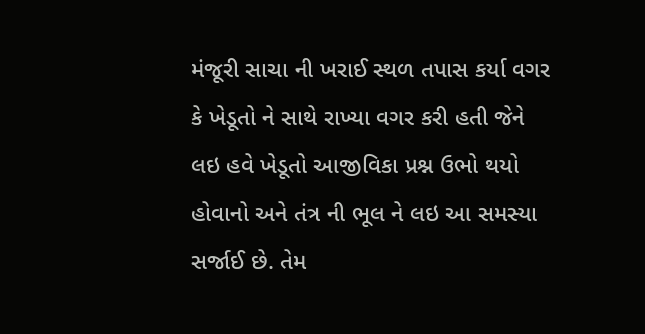મંજૂરી સાચા ની ખરાઈ સ્થળ તપાસ કર્યા વગર કે ખેડૂતો ને સાથે રાખ્યા વગર કરી હતી જેને લઇ હવે ખેડૂતો આજીવિકા પ્રશ્ન ઉભો થયો હોવાનો અને તંત્ર ની ભૂલ ને લઇ આ સમસ્યા સર્જાઈ છે. તેમ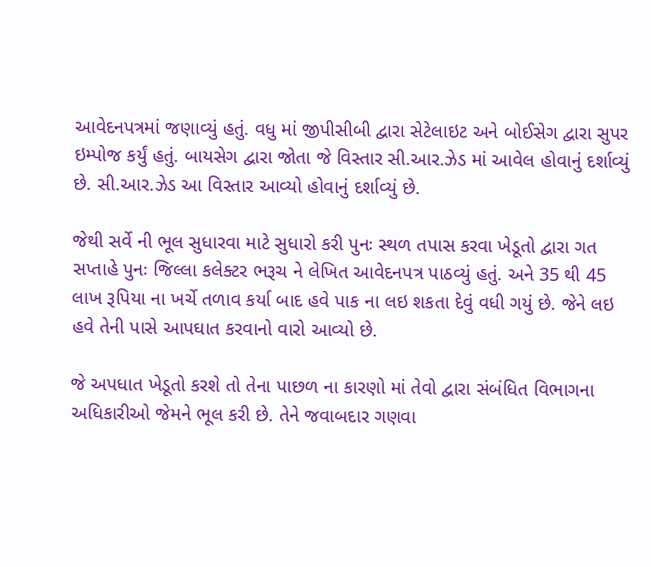આવેદનપત્રમાં જણાવ્યું હતું. વધુ માં જીપીસીબી દ્વારા સેટેલાઇટ અને બોઈસેગ દ્વારા સુપર ઇમ્પોજ કર્યું હતું. બાયસેગ દ્વારા જોતા જે વિસ્તાર સી.આર.ઝેડ માં આવેલ હોવાનું દર્શાવ્યું છે. સી.આર.ઝેડ આ વિસ્તાર આવ્યો હોવાનું દર્શાવ્યું છે.

જેથી સર્વે ની ભૂલ સુધારવા માટે સુધારો કરી પુનઃ સ્થળ તપાસ કરવા ખેડૂતો દ્વારા ગત સપ્તાહે પુનઃ જિલ્લા કલેક્ટર ભરૂચ ને લેખિત આવેદનપત્ર પાઠવ્યું હતું. અને 35 થી 45 લાખ રૂપિયા ના ખર્ચે તળાવ કર્યા બાદ હવે પાક ના લઇ શકતા દેવું વધી ગયું છે. જેને લઇ હવે તેની પાસે આપઘાત કરવાનો વારો આવ્યો છે.

જે અપધાત ખેડૂતો કરશે તો તેના પાછળ ના કારણો માં તેવો દ્વારા સંબંધિત વિભાગના અધિકારીઓ જેમને ભૂલ કરી છે. તેને જવાબદાર ગણવા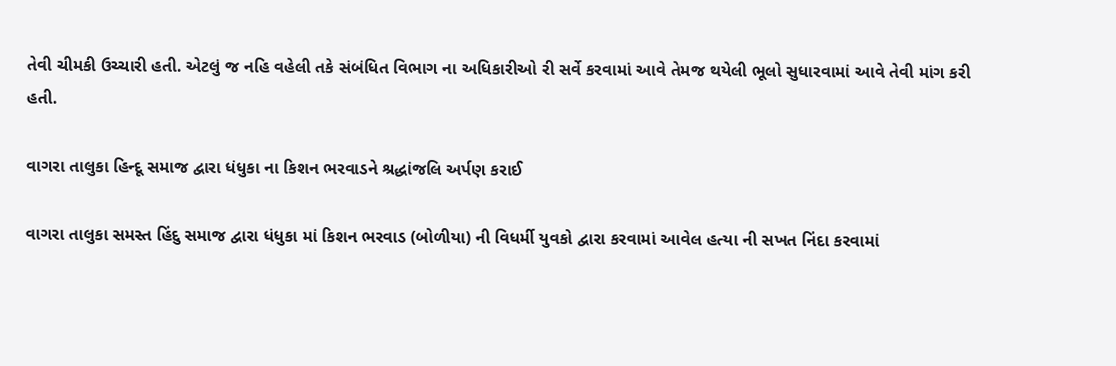તેવી ચીમકી ઉચ્ચારી હતી. એટલું જ નહિ વહેલી તકે સંબંધિત વિભાગ ના અધિકારીઓ રી સર્વે કરવામાં આવે તેમજ થયેલી ભૂલો સુધારવામાં આવે તેવી માંગ કરી હતી.

વાગરા તાલુકા હિન્દૂ સમાજ દ્વારા ધંધુકા ના કિશન ભરવાડને શ્રદ્ધાંજલિ અર્પણ કરાઈ

વાગરા તાલુકા સમસ્ત હિંદુ સમાજ દ્વારા ધંધુકા માં કિશન ભરવાડ (બોળીયા) ની વિધર્મી યુવકો દ્વારા કરવામાં આવેલ હત્યા ની સખત નિંદા કરવામાં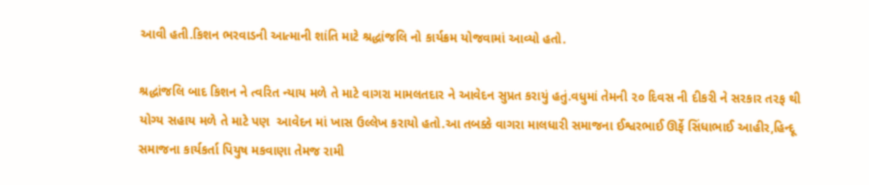આવી હતી.કિશન ભરવાડની આત્માની શાંતિ માટે શ્રદ્ધાંજલિ નો કાર્યક્રમ યોજવામાં આવ્યો હતો.

શ્રદ્ધાંજલિ બાદ કિશન ને ત્વરિત ન્યાય મળે તે માટે વાગરા મામલતદાર ને આવેદન સુપ્રત કરાયું હતું.વધુમાં તેમની ૨૦ દિવસ ની દીકરી ને સરકાર તરફ થી યોગ્ય સહાય મળે તે માટે પણ  આવેદન માં ખાસ ઉલ્લેખ કરાયો હતો.આ તબક્કે વાગરા માલધારી સમાજના ઈશ્વરભાઈ ઊર્ફે સિંધાભાઈ આહીર,હિન્દૂ સમાજના કાર્યકર્તા પિયુષ મકવાણા તેમજ રામી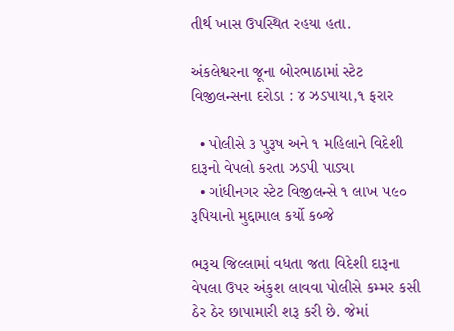તીર્થ ખાસ ઉપસ્થિત રહયા હતા.

અંકલેશ્વરના જૂના બોરભાઠામાં સ્ટેટ વિજીલન્સના દરોડા : ૪ ઝડપાયા,૧ ફરાર

  • પોલીસે ૩ પુરૂષ અને ૧ મહિલાને વિદેશી દારૂનો વેપલો કરતા ઝડપી પાડ્યા
  • ગાંધીનગર સ્ટેટ વિજીલન્સે ૧ લાખ ૫૯૦ રૂપિયાનો મુદ્દામાલ કર્યો કબ્જે

ભરૂચ જિલ્લામાં વધતા જતા વિદેશી દારૂના વેપલા ઉપર અંકુશ લાવવા પોલીસે કમ્મર કસી ઠેર ઠેર છાપામારી શરૂ કરી છે. જેમાં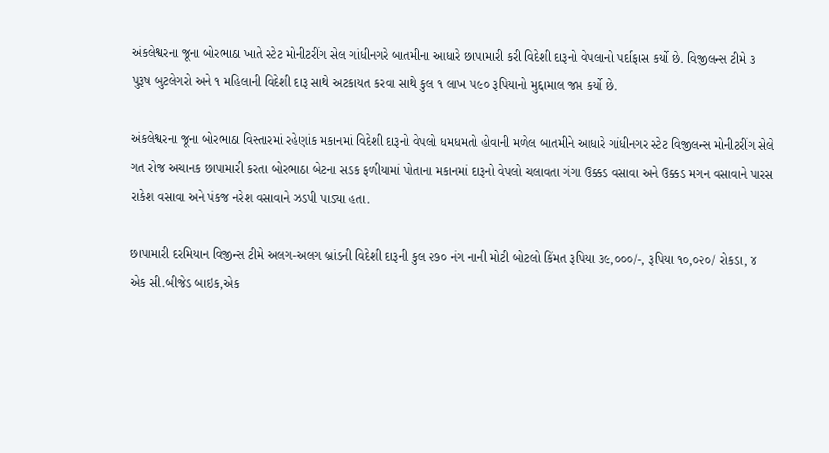અંકલેશ્વરના જૂના બોરભાઠા ખાતે સ્ટેટ મોનીટરીંગ સેલ ગાંધીનગરે બાતમીના આધારે છાપામારી કરી વિદેશી દારૂનો વેપલાનો પર્દાફાસ કર્યો છે. વિજીલન્સ ટીમે ૩ પુરૂષ બુટલેગરો અને ૧ મહિલાની વિદેશી દારૂ સાથે અટકાયત કરવા સાથે કુલ ૧ લાખ ૫૯૦ રૂપિયાનો મુદ્દામાલ જપ્ત કર્યો છે.

અંકલેશ્વરના જૂના બોરભાઠા વિસ્તારમાં રહેણાંક મકાનમાં વિદેશી દારૂનો વેપલો ધમધમતો હોવાની મળેલ બાતમીને આધારે ગાંધીનગર સ્ટેટ વિજીલન્સ મોનીટરીંગ સેલે ગત રોજ અચાનક છાપામારી કરતા બોરભાઠા બેટના સડક ફળીયામાં પોતાના મકાનમાં દારૂનો વેપલો ચલાવતા ગંગા ઉક્કડ વસાવા અને ઉક્કડ મગન વસાવાને પારસ રાકેશ વસાવા અને પંકજ નરેશ વસાવાને ઝડપી પાડ્યા હતા.

છાપામારી દરમિયાન વિજીન્સ ટીમે અલગ-અલગ બ્રાંડની વિદેશી દારૂની કુલ ૨૭૦ નંગ નાની મોટી બોટલો કિંમત રૂપિયા ૩૯,૦૦૦/-, રૂપિયા ૧૦,૦૨૦/ રોકડા, ૪ એક સી.બીજેડ બાઇક,એક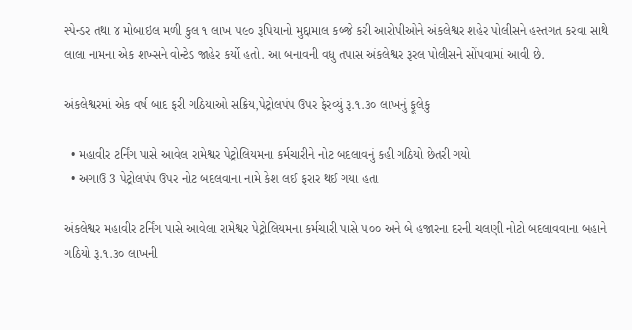સ્પેન્ડર તથા ૪ મોબાઇલ મળી કુલ ૧ લાખ ૫૯૦ રૂપિયાનો મુદ્દામાલ કબ્જે કરી આરોપીઓને અંકલેશ્વર શહેર પોલીસને હસ્તગત કરવા સાથે લાલા નામના એક શખ્સને વોન્ટેડ જાહેર કર્યો હતો. આ બનાવની વધુ તપાસ અંકલેશ્વર રૂરલ પોલીસને સોંપવામાં આવી છે.

અંકલેશ્વરમાં એક વર્ષ બાદ ફરી ગઠિયાઓ સક્રિય,પેટ્રોલપંપ ઉપર ફેરવ્યું રૂ.૧.૩૦ લાખનું ફૂલેકુ

  • મહાવીર ટર્નિંગ પાસે આવેલ રામેશ્વર પેટ્રોલિયમના કર્મચારીને નોટ બદલાવનું કહી ગઠિયો છેતરી ગયો
  • અગાઉ 3 પેટ્રોલપંપ ઉપર નોટ બદલવાના નામે કેશ લઈ ફરાર થઈ ગયા હતા

અંકલેશ્વર મહાવીર ટર્નિંગ પાસે આવેલા રામેશ્વર પેટ્રોલિયમના કર્મચારી પાસે ૫૦૦ અને બે હજારના દરની ચલણી નોટો બદલાવવાના બહાને ગઠિયો રૂ.૧.૩૦ લાખની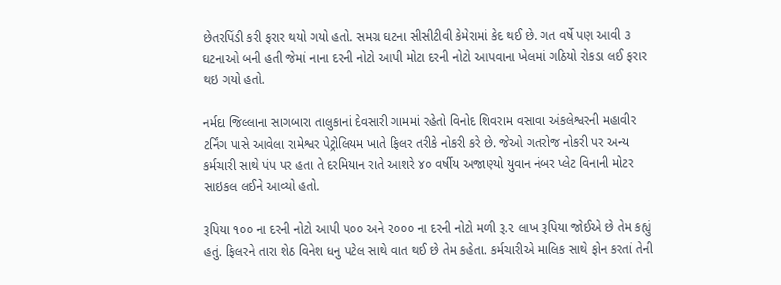છેતરપિંડી કરી ફરાર થયો ગયો હતો. સમગ્ર ઘટના સીસીટીવી કેમેરામાં કેદ થઈ છે. ગત વર્ષે પણ આવી ૩ ઘટનાઓ બની હતી જેમાં નાના દરની નોટો આપી મોટા દરની નોટો આપવાના ખેલમાં ગઠિયો રોકડા લઈ ફરાર થઇ ગયો હતો.

નર્મદા જિલ્લાના સાગબારા તાલુકાનાં દેવસારી ગામમાં રહેતો વિનોદ શિવરામ વસાવા અંકલેશ્વરની મહાવીર ટર્નિંગ પાસે આવેલા રામેશ્વર પેટ્રોલિયમ ખાતે ફિલર તરીકે નોકરી કરે છે. જેઓ ગતરોજ નોકરી પર અન્ય કર્મચારી સાથે પંપ પર હતા તે દરમિયાન રાતે આશરે ૪૦ વર્ષીય અજાણ્યો યુવાન નંબર પ્લેટ વિનાની મોટર સાઇકલ લઈને આવ્યો હતો.

રૂપિયા ૧૦૦ ના દરની નોટો આપી ૫૦૦ અને ૨૦૦૦ ના દરની નોટો મળી રૂ.૨ લાખ રૂપિયા જોઈએ છે તેમ કહ્યું હતું. ફિલરને તારા શેઠ વિનેશ ધનુ પટેલ સાથે વાત થઈ છે તેમ કહેતા. કર્મચારીએ માલિક સાથે ફોન કરતાં તેની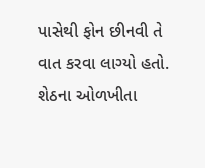પાસેથી ફોન છીનવી તે વાત કરવા લાગ્યો હતો. શેઠના ઓળખીતા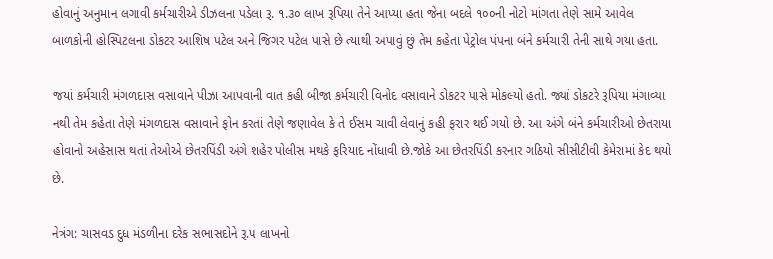હોવાનું અનુમાન લગાવી કર્મચારીએ ડીઝલના પડેલા રૂ. ૧.૩૦ લાખ રૂપિયા તેને આપ્યા હતા જેના બદલે ૧૦૦ની નોટો માંગતા તેણે સામે આવેલ બાળકોની હોસ્પિટલના ડોકટર આશિષ પટેલ અને જિગર પટેલ પાસે છે ત્યાથી અપાવું છું તેમ કહેતા પેટ્રોલ પંપના બંને કર્મચારી તેની સાથે ગયા હતા.

જયાં કર્મચારી મંગળદાસ વસાવાને પીઝા આપવાની વાત કહી બીજા કર્મચારી વિનોદ વસાવાને ડોકટર પાસે મોકલ્યો હતો. જ્યાં ડોકટરે રૂપિયા મંગાવ્યા નથી તેમ કહેતા તેણે મંગળદાસ વસાવાને ફોન કરતાં તેણે જણાવેલ કે તે ઈસમ ચાવી લેવાનું કહી ફરાર થઈ ગયો છે. આ અંગે બંને કર્મચારીઓ છેતરાયા હોવાનો અહેસાસ થતાં તેઓએ છેતરપિંડી અંગે શહેર પોલીસ મથકે ફરિયાદ નોંધાવી છે.જોકે આ છેતરપિંડી કરનાર ગઠિયો સીસીટીવી કેમેરામાં કેદ થયો છે.

નેત્રંગ: ચાસવડ દુધ મંડળીના દરેક સભાસદોને રૂ.૫ લાખનો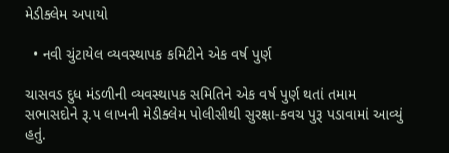મેડીક્લેમ અપાયો

  • નવી ચુંટાયેલ વ્યવસ્થાપક કમિટીને એક વર્ષ પુર્ણ

ચાસવડ દુધ મંડળીની વ્યવસ્થાપક સમિતિને એક વર્ષ પુર્ણ થતાં તમામ સભાસદોને રૂ.૫ લાખની મેડીક્લેમ પોલીસીથી સુરક્ષા-કવચ પુરૂ પડાવામાં આવ્યું હતું.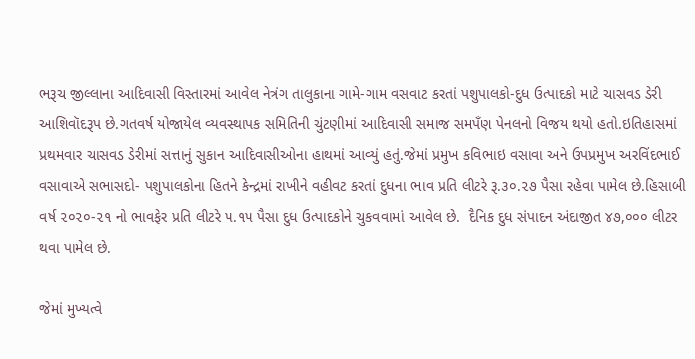ભરૂચ જીલ્લાના આદિવાસી વિસ્તારમાં આવેલ નેત્રંગ તાલુકાના ગામે-ગામ વસવાટ કરતાં પશુપાલકો-દુધ ઉત્પાદકો માટે ચાસવડ ડેરી આશિવૉદરૂપ છે.ગતવર્ષ યોજાયેલ વ્યવસ્થાપક સમિતિની ચુંટણીમાં આદિવાસી સમાજ સમપઁણ પેનલનો વિજય થયો હતો.ઇતિહાસમાં પ્રથમવાર ચાસવડ ડેરીમાં સત્તાનું સુકાન આદિવાસીઓના હાથમાં આવ્યું હતું.જેમાં પ્રમુખ કવિભાઇ વસાવા અને ઉપપ્રમુખ અરવિંદભાઈ વસાવાએ સભાસદો- પશુપાલકોના હિતને કેન્દ્રમાં રાખીને વહીવટ કરતાં દુધના ભાવ પ્રતિ લીટરે રૂ.૩૦.૨૭ પૈસા રહેવા પામેલ છે.હિસાબી વર્ષ ૨૦૨૦-૨૧ નો ભાવફેર પ્રતિ લીટરે ૫.૧૫ પૈસા દુધ ઉત્પાદકોને ચુકવવામાં આવેલ છે.  દૈનિક દુધ સંપાદન અંદાજીત ૪૭,૦૦૦ લીટર થવા પામેલ છે.

જેમાં મુખ્યત્વે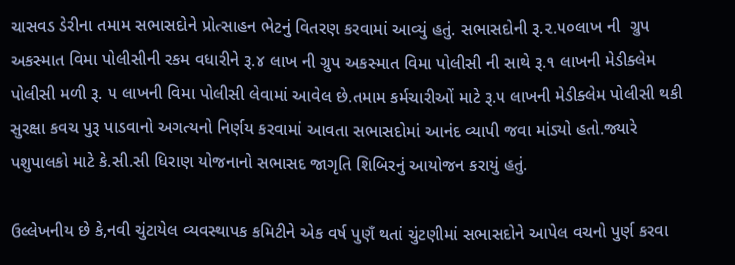ચાસવડ ડેરીના તમામ સભાસદોને પ્રોત્સાહન ભેટનું વિતરણ કરવામાં આવ્યું હતું. સભાસદોની રૂ.૨.૫૦લાખ ની  ગ્રુપ અકસ્માત વિમા પોલીસીની રકમ વધારીને રૂ.૪ લાખ ની ગ્રુપ અકસ્માત વિમા પોલીસી ની સાથે રૂ.૧ લાખની મેડીક્લેમ પોલીસી મળી રૂ. ૫ લાખની વિમા પોલીસી લેવામાં આવેલ છે.તમામ કર્મચારીઓં માટે રૂ.૫ લાખની મેડીક્લેમ પોલીસી થકી સુરક્ષા કવચ પુરૂ પાડવાનો અગત્યનો નિર્ણય કરવામાં આવતા સભાસદોમાં આનંદ વ્યાપી જવા માંડ્યો હતો.જ્યારે પશુપાલકો માટે કે.સી.સી ધિરાણ યોજનાનો સભાસદ જાગૃતિ શિબિરનું આયોજન કરાયું હતું.

ઉલ્લેખનીય છે કે,નવી ચુંટાયેલ વ્યવસ્થાપક કમિટીને એક વર્ષ પુણઁ થતાં ચુંટણીમાં સભાસદોને આપેલ વચનો પુર્ણ કરવા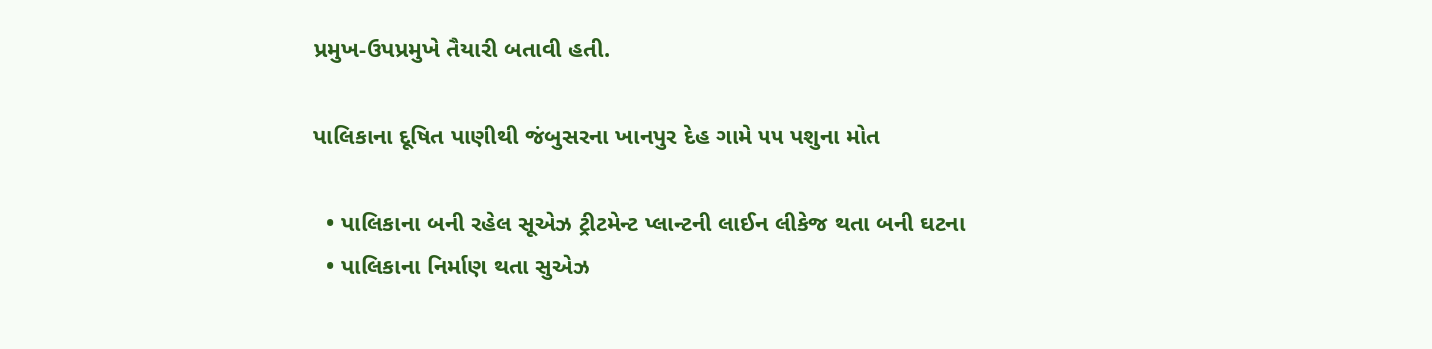પ્રમુખ-ઉપપ્રમુખે તૈયારી બતાવી હતી.

પાલિકાના દૂષિત પાણીથી જંબુસરના ખાનપુર દેહ ગામે ૫૫ પશુના મોત

  • પાલિકાના બની રહેલ સૂએઝ ટ્રીટમેન્ટ પ્લાન્ટની લાઈન લીકેજ થતા બની ઘટના
  • પાલિકાના નિર્માણ થતા સુએઝ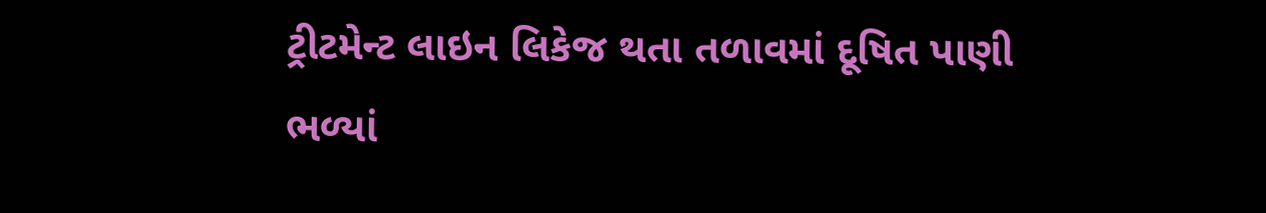ટ્રીટમેન્ટ લાઇન લિકેજ થતા તળાવમાં દૂષિત પાણી ભળ્યાં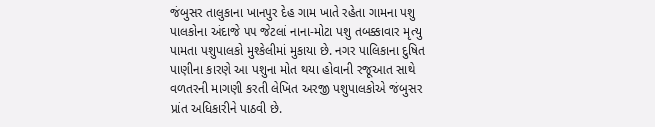જંબુસર તાલુકાના ખાનપુર દેહ ગામ ખાતે રહેતા ગામના પશુ પાલકોના અંદાજે ૫૫ જેટલાં નાના-મોટા પશુ તબક્કાવાર મૃત્યુ પામતા પશુપાલકો મુશ્કેલીમાં મુકાયા છે. નગર પાલિકાના દુષિત પાણીના કારણે આ પશુના મોત થયા હોવાની રજૂઆત સાથે વળતરની માગણી કરતી લેખિત અરજી પશુપાલકોએ જંબુસર પ્રાંત અધિકારીને પાઠવી છે.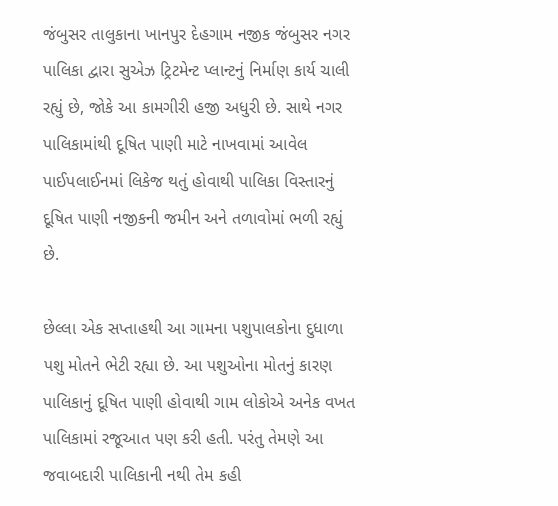જંબુસર તાલુકાના ખાનપુર દેહગામ નજીક જંબુસર નગર પાલિકા દ્વારા સુએઝ ટ્રિટમેન્ટ પ્લાન્ટનું નિર્માણ કાર્ય ચાલી રહ્યું છે, જોકે આ કામગીરી હજી અધુરી છે. સાથે નગર પાલિકામાંથી દૂષિત પાણી માટે નાખવામાં આવેલ પાઈપલાઈનમાં લિકેજ થતું હોવાથી પાલિકા વિસ્તારનું દૂષિત પાણી નજીકની જમીન અને તળાવોમાં ભળી રહ્યું છે.

છેલ્લા એક સપ્તાહથી આ ગામના પશુપાલકોના દુધાળા પશુ મોતને ભેટી રહ્યા છે. આ પશુઓના મોતનું કારણ પાલિકાનું દૂષિત પાણી હોવાથી ગામ લોકોએ અનેક વખત પાલિકામાં રજૂઆત પણ કરી હતી. પરંતુ તેમણે આ જવાબદારી પાલિકાની નથી તેમ કહી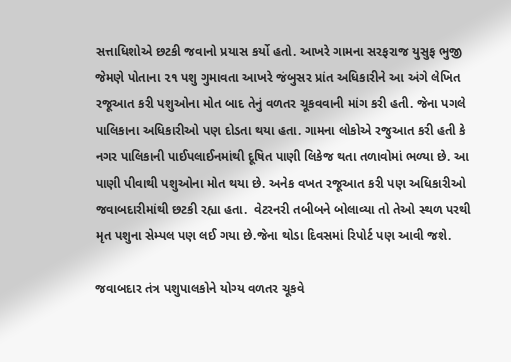સત્તાધિશોએ છટકી જવાનો પ્રયાસ કર્યો હતો. આખરે ગામના સરફરાજ યુસુફ ભુજી જેમણે પોતાના ૨૧ પશુ ગુમાવતા આખરે જંબુસર પ્રાંત અધિકારીને આ અંગે લેખિત રજૂઆત કરી પશુઓના મોત બાદ તેનું વળતર ચૂકવવાની માંગ કરી હતી. જેના પગલે પાલિકાના અધિકારીઓ પણ દોડતા થયા હતા. ગામના લોકોએ રજુઆત કરી હતી કે નગર પાલિકાની પાઈપલાઈનમાંથી દૂષિત પાણી લિકેજ થતા તળાવોમાં ભળ્યા છે. આ પાણી પીવાથી પશુઓના મોત થયા છે. અનેક વખત રજૂઆત કરી પણ અધિકારીઓ જવાબદારીમાંથી છટકી રહ્યા હતા.  વેટરનરી તબીબને બોલાવ્યા તો તેઓ સ્થળ પરથી મૃત પશુના સેમ્પલ પણ લઈ ગયા છે.જેના થોડા દિવસમાં રિપોર્ટ પણ આવી જશે.

જવાબદાર તંત્ર પશુપાલકોને યોગ્ય વળતર ચૂકવે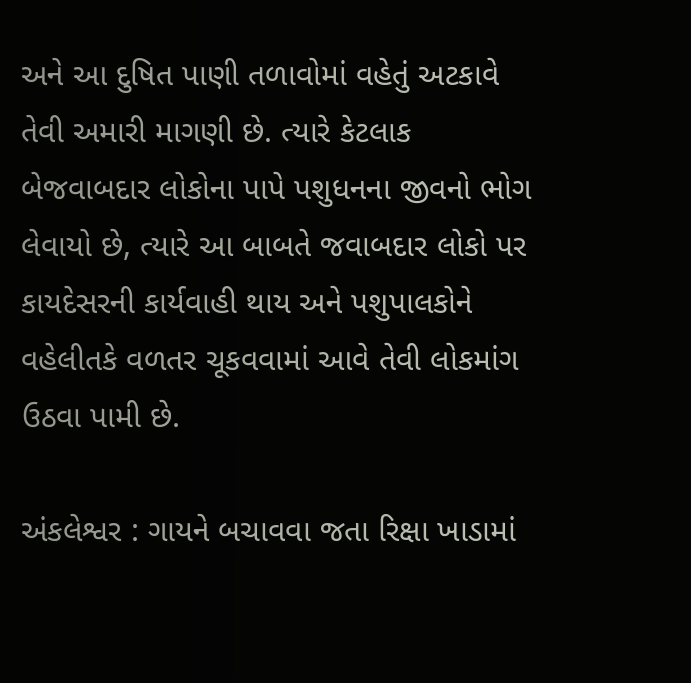અને આ દુષિત પાણી તળાવોમાં વહેતું અટકાવે તેવી અમારી માગણી છે. ત્યારે કેટલાક બેજવાબદાર લોકોના પાપે પશુધનના જીવનો ભોગ લેવાયો છે, ત્યારે આ બાબતે જવાબદાર લોકો પર કાયદેસરની કાર્યવાહી થાય અને પશુપાલકોને વહેલીતકે વળતર ચૂકવવામાં આવે તેવી લોકમાંગ ઉઠવા પામી છે.

અંકલેશ્વર : ગાયને બચાવવા જતા રિક્ષા ખાડામાં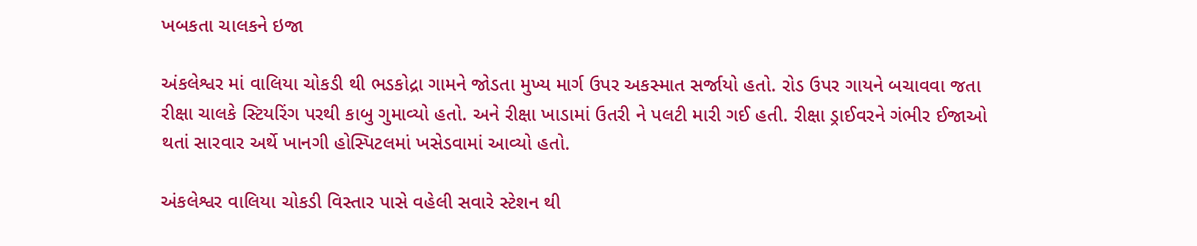ખબકતા ચાલકને ઇજા

અંકલેશ્વર માં વાલિયા ચોકડી થી ભડકોદ્રા ગામને જોડતા મુખ્ય માર્ગ ઉપર અકસ્માત સર્જાયો હતો. રોડ ઉપર ગાયને બચાવવા જતા રીક્ષા ચાલકે સ્ટિયરિંગ પરથી કાબુ ગુમાવ્યો હતો. અને રીક્ષા ખાડામાં ઉતરી ને પલટી મારી ગઈ હતી. રીક્ષા ડ્રાઈવરને ગંભીર ઈજાઓ થતાં સારવાર અર્થે ખાનગી હોસ્પિટલમાં ખસેડવામાં આવ્યો હતો.

અંકલેશ્વર વાલિયા ચોકડી વિસ્તાર પાસે વહેલી સવારે સ્ટેશન થી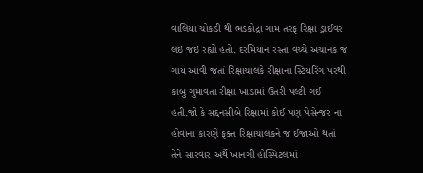વાલિયા ચોકડી થી ભડકોદ્રા ગામ તરફ રિક્ષા ડ્રાઈવર લઇ જઇ રહ્યો હતો. દરમિયાન રસ્તા વચ્ચે અચાનક જ ગાય આવી જતાં રિક્ષાચાલકે રીક્ષાના સ્ટિયરિંગ પરથી કાબુ ગુમાવતા રીક્ષા ખાડામાં ઉતરી પલ્ટી ગઈ હતી.જો કે સદ્દનસીબે રિક્ષામાં કોઈ પણ પેસેન્જર ના હોવાના કારણે ફક્ત રિક્ષાચાલકને જ ઈજાઓ થતાં તેને સારવાર અર્થે ખાનગી હોસ્પિટલમાં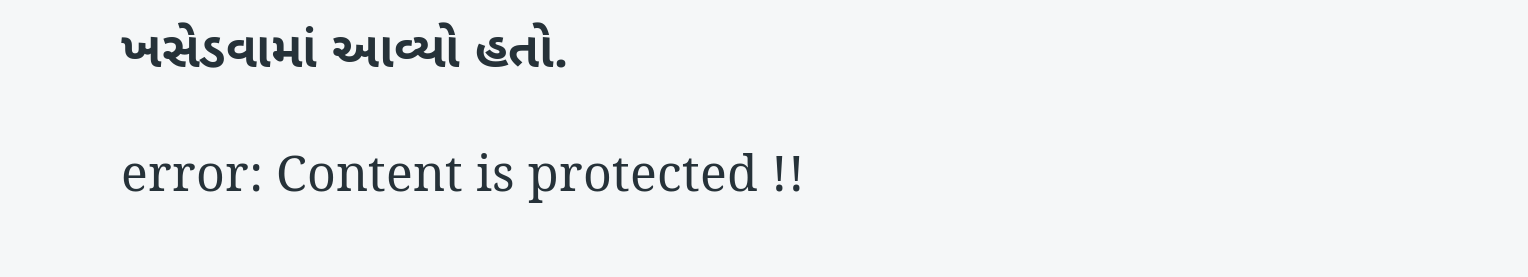ખસેડવામાં આવ્યો હતો.

error: Content is protected !!